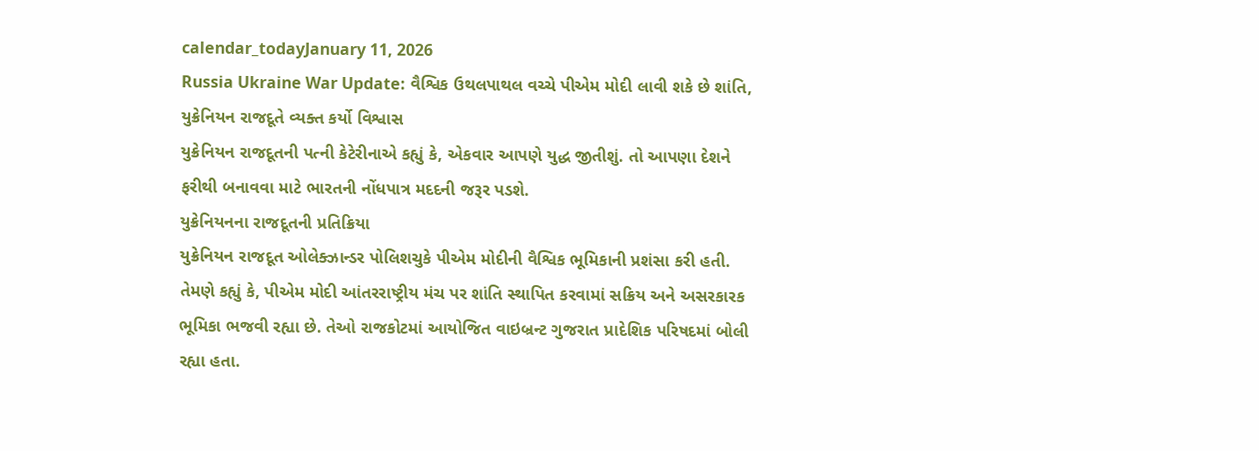calendar_todayJanuary 11, 2026
Russia Ukraine War Update: વૈશ્વિક ઉથલપાથલ વચ્ચે પીએમ મોદી લાવી શકે છે શાંતિ, યુક્રેનિયન રાજદૂતે વ્યક્ત કર્યો વિશ્વાસ
યુક્રેનિયન રાજદૂતની પત્ની કેટેરીનાએ કહ્યું કે, એકવાર આપણે યુદ્ધ જીતીશું. તો આપણા દેશને ફરીથી બનાવવા માટે ભારતની નોંધપાત્ર મદદની જરૂર પડશે.
યુક્રેનિયનના રાજદૂતની પ્રતિક્રિયા
યુક્રેનિયન રાજદૂત ઓલેક્ઝાન્ડર પોલિશચુકે પીએમ મોદીની વૈશ્વિક ભૂમિકાની પ્રશંસા કરી હતી. તેમણે કહ્યું કે, પીએમ મોદી આંતરરાષ્ટ્રીય મંચ પર શાંતિ સ્થાપિત કરવામાં સક્રિય અને અસરકારક ભૂમિકા ભજવી રહ્યા છે. તેઓ રાજકોટમાં આયોજિત વાઇબ્રન્ટ ગુજરાત પ્રાદેશિક પરિષદમાં બોલી રહ્યા હતા.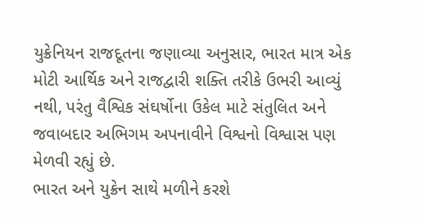યુક્રેનિયન રાજદૂતના જણાવ્યા અનુસાર, ભારત માત્ર એક મોટી આર્થિક અને રાજદ્વારી શક્તિ તરીકે ઉભરી આવ્યું નથી, પરંતુ વૈશ્વિક સંઘર્ષોના ઉકેલ માટે સંતુલિત અને જવાબદાર અભિગમ અપનાવીને વિશ્વનો વિશ્વાસ પણ મેળવી રહ્યું છે.
ભારત અને યુક્રેન સાથે મળીને કરશે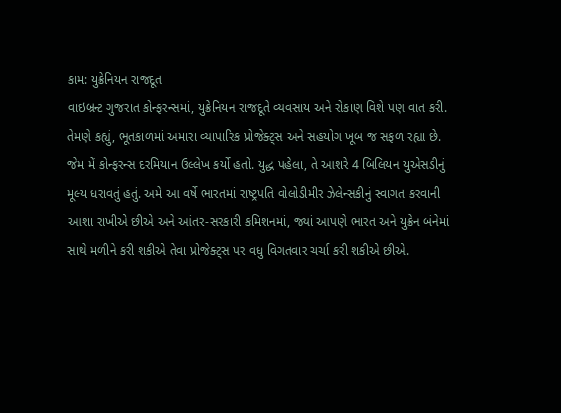કામ: યુક્રેનિયન રાજદૂત
વાઇબ્રન્ટ ગુજરાત કોન્ફરન્સમાં, યુક્રેનિયન રાજદૂતે વ્યવસાય અને રોકાણ વિશે પણ વાત કરી. તેમણે કહ્યું, ભૂતકાળમાં અમારા વ્યાપારિક પ્રોજેક્ટ્સ અને સહયોગ ખૂબ જ સફળ રહ્યા છે. જેમ મેં કોન્ફરન્સ દરમિયાન ઉલ્લેખ કર્યો હતો. યુદ્ધ પહેલા, તે આશરે 4 બિલિયન યુએસડીનું મૂલ્ય ધરાવતું હતું. અમે આ વર્ષે ભારતમાં રાષ્ટ્રપતિ વોલોડીમીર ઝેલેન્સકીનું સ્વાગત કરવાની આશા રાખીએ છીએ અને આંતર-સરકારી કમિશનમાં, જ્યાં આપણે ભારત અને યુક્રેન બંનેમાં સાથે મળીને કરી શકીએ તેવા પ્રોજેક્ટ્સ પર વધુ વિગતવાર ચર્ચા કરી શકીએ છીએ.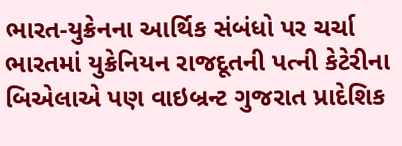ભારત-યુક્રેનના આર્થિક સંબંધો પર ચર્ચા
ભારતમાં યુક્રેનિયન રાજદૂતની પત્ની કેટેરીના બિએલાએ પણ વાઇબ્રન્ટ ગુજરાત પ્રાદેશિક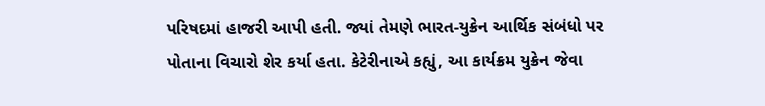પરિષદમાં હાજરી આપી હતી. જ્યાં તેમણે ભારત-યુક્રેન આર્થિક સંબંધો પર પોતાના વિચારો શેર કર્યા હતા. કેટેરીનાએ કહ્યું, આ કાર્યક્રમ યુક્રેન જેવા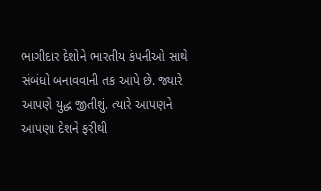ભાગીદાર દેશોને ભારતીય કંપનીઓ સાથે સંબંધો બનાવવાની તક આપે છે. જ્યારે આપણે યુદ્ધ જીતીશું. ત્યારે આપણને આપણા દેશને ફરીથી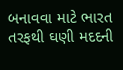બનાવવા માટે ભારત તરફથી ઘણી મદદની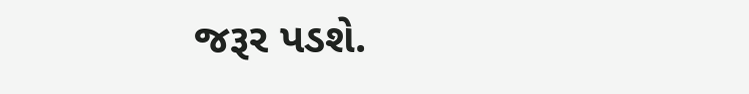જરૂર પડશે.